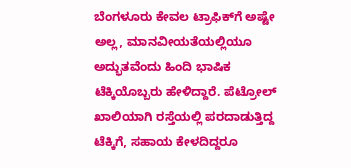ಬೆಂಗಳೂರು ಕೇವಲ ಟ್ರಾಫಿಕ್‌ಗೆ ಅಷ್ಟೇ ಅಲ್ಲ, ಮಾನವೀಯತೆಯಲ್ಲಿಯೂ ಅದ್ಭುತವೆಂದು ಹಿಂದಿ ಭಾಷಿಕ ಟೆಕ್ಕಿಯೊಬ್ಬರು ಹೇಳಿದ್ದಾರೆ. ಪೆಟ್ರೋಲ್ ಖಾಲಿಯಾಗಿ ರಸ್ತೆಯಲ್ಲಿ ಪರದಾಡುತ್ತಿದ್ದ ಟೆಕ್ಕಿಗೆ, ಸಹಾಯ ಕೇಳದಿದ್ದರೂ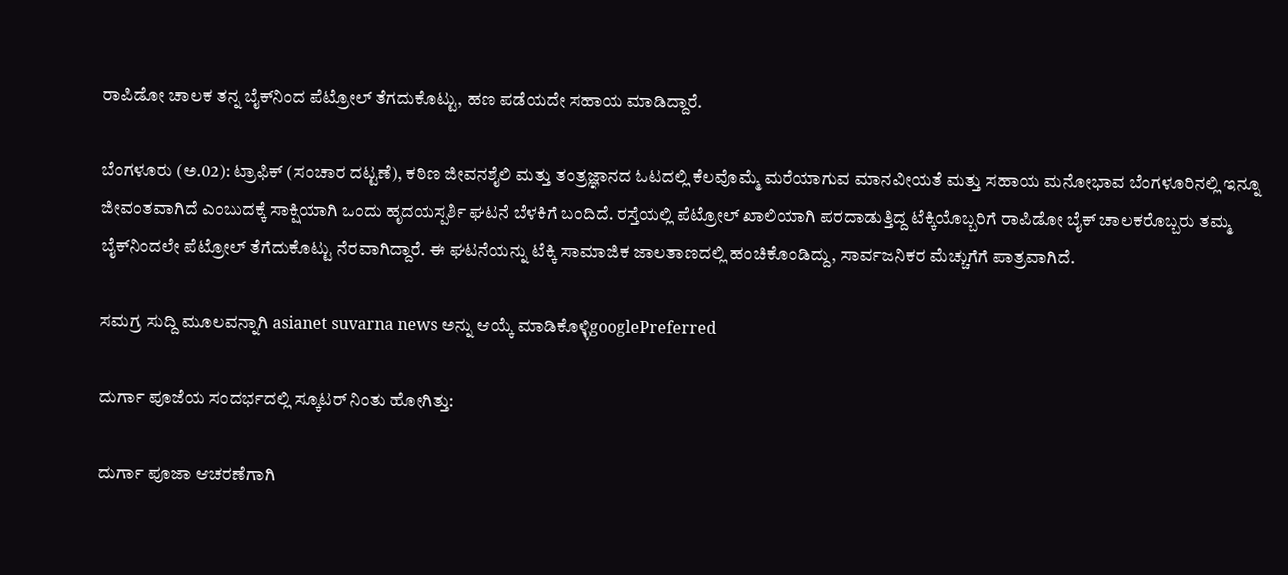ರಾಪಿಡೋ ಚಾಲಕ ತನ್ನ ಬೈಕ್‌ನಿಂದ ಪೆಟ್ರೋಲ್ ತೆಗದುಕೊಟ್ಟು, ಹಣ ಪಡೆಯದೇ ಸಹಾಯ ಮಾಡಿದ್ದಾರೆ.

ಬೆಂಗಳೂರು (ಅ.02): ಟ್ರಾಫಿಕ್ (ಸಂಚಾರ ದಟ್ಟಣೆ), ಕಠಿಣ ಜೀವನಶೈಲಿ ಮತ್ತು ತಂತ್ರಜ್ಞಾನದ ಓಟದಲ್ಲಿ ಕೆಲವೊಮ್ಮೆ ಮರೆಯಾಗುವ ಮಾನವೀಯತೆ ಮತ್ತು ಸಹಾಯ ಮನೋಭಾವ ಬೆಂಗಳೂರಿನಲ್ಲಿ ಇನ್ನೂ ಜೀವಂತವಾಗಿದೆ ಎಂಬುದಕ್ಕೆ ಸಾಕ್ಷಿಯಾಗಿ ಒಂದು ಹೃದಯಸ್ಪರ್ಶಿ ಘಟನೆ ಬೆಳಕಿಗೆ ಬಂದಿದೆ. ರಸ್ತೆಯಲ್ಲಿ ಪೆಟ್ರೋಲ್ ಖಾಲಿಯಾಗಿ ಪರದಾಡುತ್ತಿದ್ದ ಟೆಕ್ಕಿಯೊಬ್ಬರಿಗೆ ರಾಪಿಡೋ ಬೈಕ್ ಚಾಲಕರೊಬ್ಬರು ತಮ್ಮ ಬೈಕ್‌ನಿಂದಲೇ ಪೆಟ್ರೋಲ್ ತೆಗೆದುಕೊಟ್ಟು ನೆರವಾಗಿದ್ದಾರೆ. ಈ ಘಟನೆಯನ್ನು ಟೆಕ್ಕಿ ಸಾಮಾಜಿಕ ಜಾಲತಾಣದಲ್ಲಿ ಹಂಚಿಕೊಂಡಿದ್ದು, ಸಾರ್ವಜನಿಕರ ಮೆಚ್ಚುಗೆಗೆ ಪಾತ್ರವಾಗಿದೆ.

ಸಮಗ್ರ ಸುದ್ದಿ ಮೂಲವನ್ನಾಗಿ asianet suvarna news ಅನ್ನು ಆಯ್ಕೆ ಮಾಡಿಕೊಳ್ಳಿgooglePreferred

ದುರ್ಗಾ ಪೂಜೆಯ ಸಂದರ್ಭದಲ್ಲಿ ಸ್ಕೂಟರ್ ನಿಂತು ಹೋಗಿತ್ತು:

ದುರ್ಗಾ ಪೂಜಾ ಆಚರಣೆಗಾಗಿ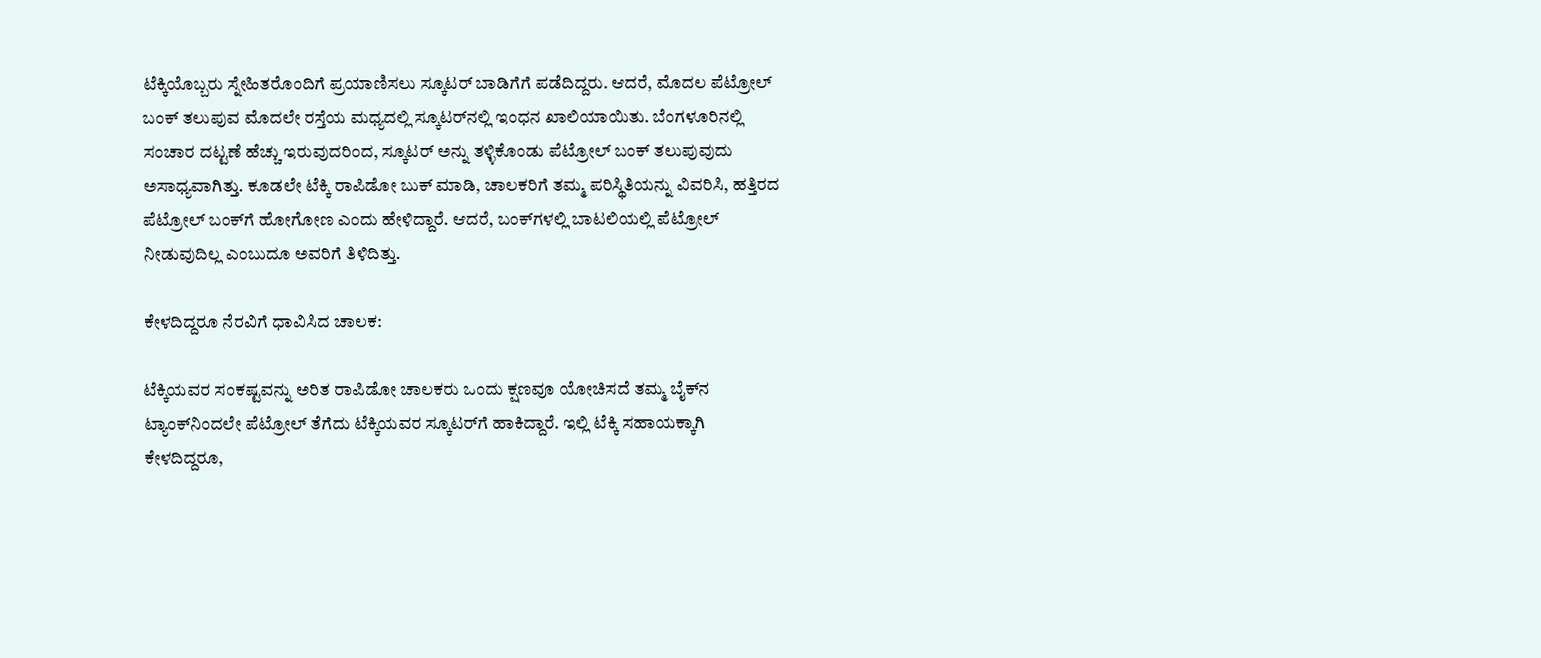ಟೆಕ್ಕಿಯೊಬ್ಬರು ಸ್ನೇಹಿತರೊಂದಿಗೆ ಪ್ರಯಾಣಿಸಲು ಸ್ಕೂಟರ್ ಬಾಡಿಗೆಗೆ ಪಡೆದಿದ್ದರು. ಆದರೆ, ಮೊದಲ ಪೆಟ್ರೋಲ್ ಬಂಕ್ ತಲುಪುವ ಮೊದಲೇ ರಸ್ತೆಯ ಮಧ್ಯದಲ್ಲಿ ಸ್ಕೂಟರ್‌ನಲ್ಲಿ ಇಂಧನ ಖಾಲಿಯಾಯಿತು. ಬೆಂಗಳೂರಿನಲ್ಲಿ ಸಂಚಾರ ದಟ್ಟಣೆ ಹೆಚ್ಚು ಇರುವುದರಿಂದ, ಸ್ಕೂಟರ್ ಅನ್ನು ತಳ್ಳಿಕೊಂಡು ಪೆಟ್ರೋಲ್ ಬಂಕ್ ತಲುಪುವುದು ಅಸಾಧ್ಯವಾಗಿತ್ತು. ಕೂಡಲೇ ಟೆಕ್ಕಿ ರಾಪಿಡೋ ಬುಕ್ ಮಾಡಿ, ಚಾಲಕರಿಗೆ ತಮ್ಮ ಪರಿಸ್ಥಿತಿಯನ್ನು ವಿವರಿಸಿ, ಹತ್ತಿರದ ಪೆಟ್ರೋಲ್ ಬಂಕ್‌ಗೆ ಹೋಗೋಣ ಎಂದು ಹೇಳಿದ್ದಾರೆ. ಆದರೆ, ಬಂಕ್‌ಗಳಲ್ಲಿ ಬಾಟಲಿಯಲ್ಲಿ ಪೆಟ್ರೋಲ್ ನೀಡುವುದಿಲ್ಲ ಎಂಬುದೂ ಅವರಿಗೆ ತಿಳಿದಿತ್ತು.

ಕೇಳದಿದ್ದರೂ ನೆರವಿಗೆ ಧಾವಿಸಿದ ಚಾಲಕ:

ಟೆಕ್ಕಿಯವರ ಸಂಕಷ್ಟವನ್ನು ಅರಿತ ರಾಪಿಡೋ ಚಾಲಕರು ಒಂದು ಕ್ಷಣವೂ ಯೋಚಿಸದೆ ತಮ್ಮ ಬೈಕ್‌ನ ಟ್ಯಾಂಕ್‌ನಿಂದಲೇ ಪೆಟ್ರೋಲ್ ತೆಗೆದು ಟೆಕ್ಕಿಯವರ ಸ್ಕೂಟರ್‌ಗೆ ಹಾಕಿದ್ದಾರೆ. ಇಲ್ಲಿ ಟೆಕ್ಕಿ ಸಹಾಯಕ್ಕಾಗಿ ಕೇಳದಿದ್ದರೂ,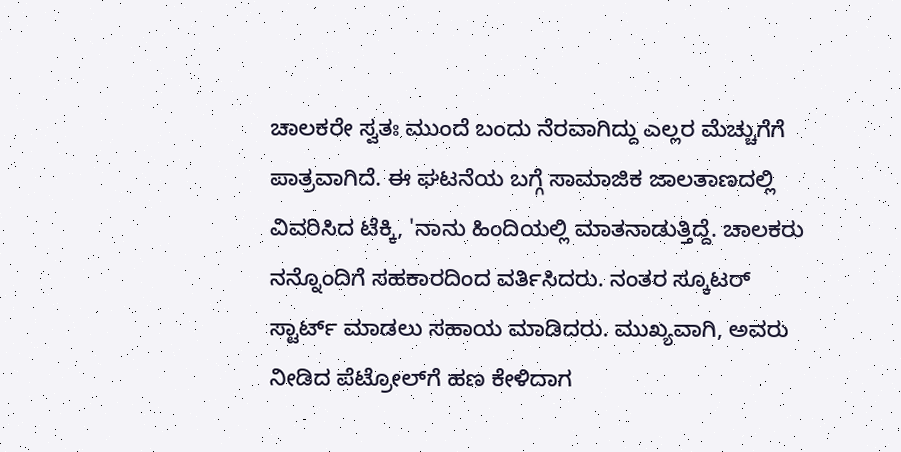ಚಾಲಕರೇ ಸ್ವತಃ ಮುಂದೆ ಬಂದು ನೆರವಾಗಿದ್ದು ಎಲ್ಲರ ಮೆಚ್ಚುಗೆಗೆ ಪಾತ್ರವಾಗಿದೆ. ಈ ಘಟನೆಯ ಬಗ್ಗೆ ಸಾಮಾಜಿಕ ಜಾಲತಾಣದಲ್ಲಿ ವಿವರಿಸಿದ ಟೆಕ್ಕಿ, 'ನಾನು ಹಿಂದಿಯಲ್ಲಿ ಮಾತನಾಡುತ್ತಿದ್ದೆ. ಚಾಲಕರು ನನ್ನೊಂದಿಗೆ ಸಹಕಾರದಿಂದ ವರ್ತಿಸಿದರು. ನಂತರ ಸ್ಕೂಟರ್ ಸ್ಟಾರ್ಟ್ ಮಾಡಲು ಸಹಾಯ ಮಾಡಿದರು. ಮುಖ್ಯವಾಗಿ, ಅವರು ನೀಡಿದ ಪೆಟ್ರೋಲ್‌ಗೆ ಹಣ ಕೇಳಿದಾಗ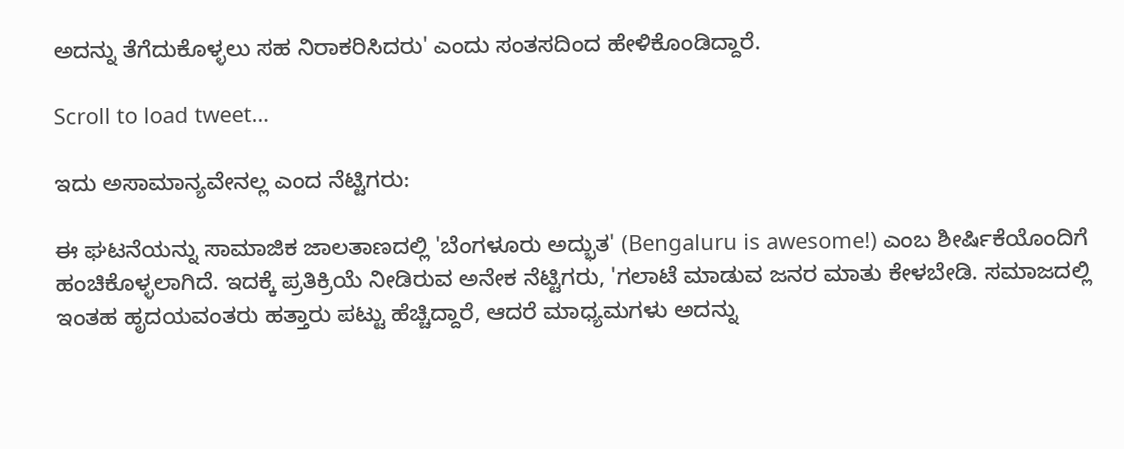ಅದನ್ನು ತೆಗೆದುಕೊಳ್ಳಲು ಸಹ ನಿರಾಕರಿಸಿದರು' ಎಂದು ಸಂತಸದಿಂದ ಹೇಳಿಕೊಂಡಿದ್ದಾರೆ.

Scroll to load tweet…

ಇದು ಅಸಾಮಾನ್ಯವೇನಲ್ಲ ಎಂದ ನೆಟ್ಟಿಗರು:

ಈ ಘಟನೆಯನ್ನು ಸಾಮಾಜಿಕ ಜಾಲತಾಣದಲ್ಲಿ 'ಬೆಂಗಳೂರು ಅದ್ಭುತ' (Bengaluru is awesome!) ಎಂಬ ಶೀರ್ಷಿಕೆಯೊಂದಿಗೆ ಹಂಚಿಕೊಳ್ಳಲಾಗಿದೆ. ಇದಕ್ಕೆ ಪ್ರತಿಕ್ರಿಯೆ ನೀಡಿರುವ ಅನೇಕ ನೆಟ್ಟಿಗರು, 'ಗಲಾಟೆ ಮಾಡುವ ಜನರ ಮಾತು ಕೇಳಬೇಡಿ. ಸಮಾಜದಲ್ಲಿ ಇಂತಹ ಹೃದಯವಂತರು ಹತ್ತಾರು ಪಟ್ಟು ಹೆಚ್ಚಿದ್ದಾರೆ, ಆದರೆ ಮಾಧ್ಯಮಗಳು ಅದನ್ನು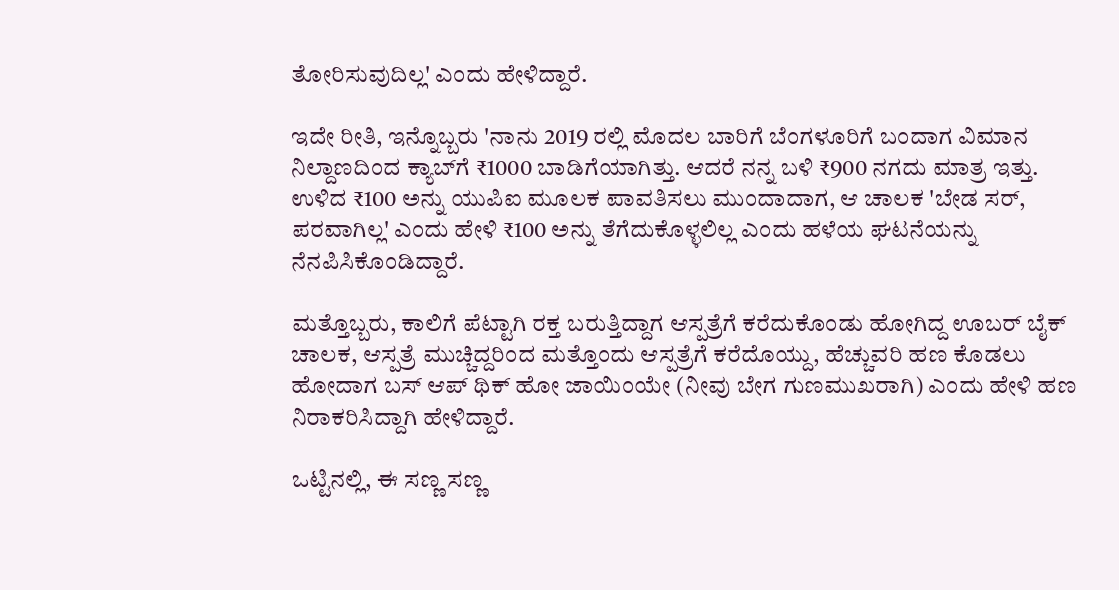ತೋರಿಸುವುದಿಲ್ಲ' ಎಂದು ಹೇಳಿದ್ದಾರೆ.

ಇದೇ ರೀತಿ, ಇನ್ನೊಬ್ಬರು 'ನಾನು 2019 ರಲ್ಲಿ ಮೊದಲ ಬಾರಿಗೆ ಬೆಂಗಳೂರಿಗೆ ಬಂದಾಗ ವಿಮಾನ ನಿಲ್ದಾಣದಿಂದ ಕ್ಯಾಬ್‌ಗೆ ₹1000 ಬಾಡಿಗೆಯಾಗಿತ್ತು. ಆದರೆ ನನ್ನ ಬಳಿ ₹900 ನಗದು ಮಾತ್ರ ಇತ್ತು. ಉಳಿದ ₹100 ಅನ್ನು ಯುಪಿಐ ಮೂಲಕ ಪಾವತಿಸಲು ಮುಂದಾದಾಗ, ಆ ಚಾಲಕ 'ಬೇಡ ಸರ್, ಪರವಾಗಿಲ್ಲ' ಎಂದು ಹೇಳಿ ₹100 ಅನ್ನು ತೆಗೆದುಕೊಳ್ಳಲಿಲ್ಲ ಎಂದು ಹಳೆಯ ಘಟನೆಯನ್ನು ನೆನಪಿಸಿಕೊಂಡಿದ್ದಾರೆ.

ಮತ್ತೊಬ್ಬರು, ಕಾಲಿಗೆ ಪೆಟ್ಟಾಗಿ ರಕ್ತ ಬರುತ್ತಿದ್ದಾಗ ಆಸ್ಪತ್ರೆಗೆ ಕರೆದುಕೊಂಡು ಹೋಗಿದ್ದ ಊಬರ್ ಬೈಕ್ ಚಾಲಕ, ಆಸ್ಪತ್ರೆ ಮುಚ್ಚಿದ್ದರಿಂದ ಮತ್ತೊಂದು ಆಸ್ಪತ್ರೆಗೆ ಕರೆದೊಯ್ದು, ಹೆಚ್ಚುವರಿ ಹಣ ಕೊಡಲು ಹೋದಾಗ ಬಸ್ ಆಪ್ ಥಿಕ್ ಹೋ ಜಾಯಿಂಯೇ (ನೀವು ಬೇಗ ಗುಣಮುಖರಾಗಿ) ಎಂದು ಹೇಳಿ ಹಣ ನಿರಾಕರಿಸಿದ್ದಾಗಿ ಹೇಳಿದ್ದಾರೆ.

ಒಟ್ಟಿನಲ್ಲಿ, ಈ ಸಣ್ಣ ಸಣ್ಣ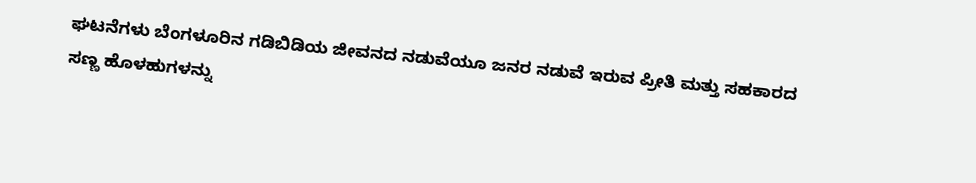ಘಟನೆಗಳು ಬೆಂಗಳೂರಿನ ಗಡಿಬಿಡಿಯ ಜೀವನದ ನಡುವೆಯೂ ಜನರ ನಡುವೆ ಇರುವ ಪ್ರೀತಿ ಮತ್ತು ಸಹಕಾರದ ಸಣ್ಣ ಹೊಳಹುಗಳನ್ನು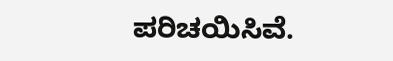ಪರಿಚಯಿಸಿವೆ.